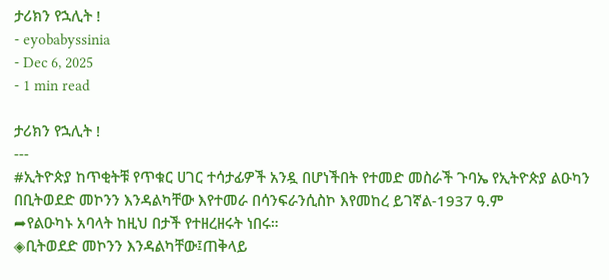ታሪክን የኋሊት !
- eyobabyssinia
- Dec 6, 2025
- 1 min read

ታሪክን የኋሊት !
---
#ኢትዮጵያ ከጥቂትቹ የጥቁር ሀገር ተሳታፊዎች አንዷ በሆነችበት የተመድ መስራች ጉባኤ የኢትዮጵያ ልዑካን በቢትወደድ መኮንን እንዳልካቸው እየተመራ በሳንፍራንሲስኮ እየመከረ ይገኛል-1937 ዓ.ም
➦የልዑካኑ አባላት ከዚህ በታች የተዘረዘሩት ነበሩ።
◈ቢትወደድ መኮንን እንዳልካቸው፤ጠቅላይ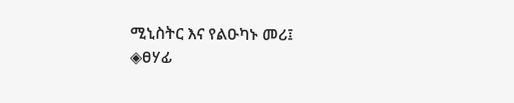ሚኒስትር እና የልዑካኑ መሪ፤
◈ፀሃፊ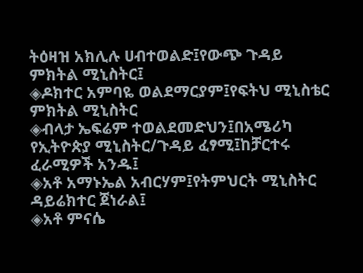ትዕዛዝ አክሊሉ ሀብተወልድ፤የውጭ ጉዳይ ምክትል ሚኒስትር፤
◈ዶክተር አምባዬ ወልደማርያም፤የፍትህ ሚኒስቴር ምክትል ሚኒስትር
◈ብላታ ኤፍሬም ተወልደመድህን፤በአሜሪካ የኢትዮጵያ ሚኒስትር/ጉዳይ ፈፃሚ፤ከቻርተሩ ፈራሚዎች አንዱ፤
◈አቶ አማኑኤል አብርሃም፤የትምህርት ሚኒስትር ዳይሬክተር ጀነራል፤
◈አቶ ምናሴ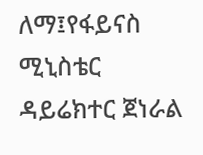ለማ፤የፋይናስ ሚኒስቴር ዳይሬክተር ጀነራል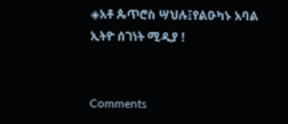◈አቶ ጴጥሮስ ሣህሉ፤የልዑካኑ አባል
ኢትዮ ሰገነት ሚዲያ !


Comments